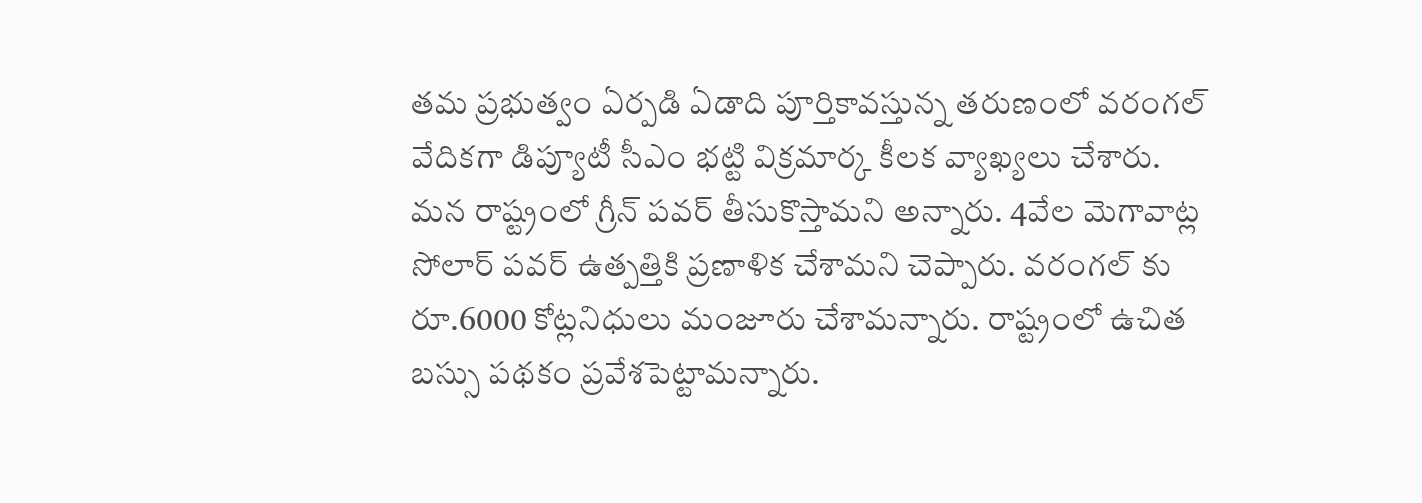తమ ప్రభుత్వం ఏర్పడి ఏడాది పూర్తికావస్తున్న తరుణంలో వరంగల్ వేదికగా డిప్యూటీ సీఎం భట్టి విక్రమార్క కీలక వ్యాఖ్యలు చేశారు. మన రాష్ట్రంలో గ్రీన్ పవర్ తీసుకొస్తామని అన్నారు. 4వేల మెగావాట్ల సోలార్ పవర్ ఉత్పత్తికి ప్రణాళిక చేశామని చెప్పారు. వరంగల్ కు రూ.6000 కోట్లనిధులు మంజూరు చేశామన్నారు. రాష్ట్రంలో ఉచిత బస్సు పథకం ప్రవేశపెట్టామన్నారు.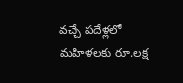వచ్చే పదేళ్లలో మహిళలకు రూ.లక్ష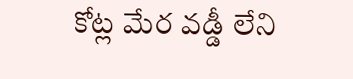కోట్ల మేర వడ్డీ లేని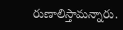రుణాలిస్తామన్నారు.